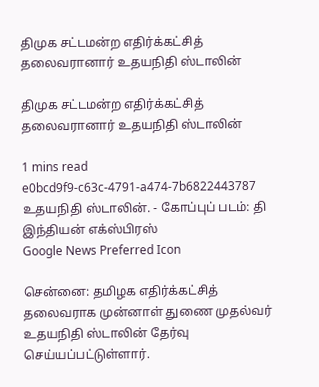திமுக சட்டமன்ற எதிர்க்கட்சித் தலைவரானார் உதயநிதி ஸ்டாலின்

திமுக சட்டமன்ற எதிர்க்கட்சித் தலைவரானார் உதயநிதி ஸ்டாலின்

1 mins read
e0bcd9f9-c63c-4791-a474-7b6822443787
உதயநிதி ஸ்டாலின். - கோப்புப் படம்: தி இந்தியன் எக்ஸ்பிரஸ்
Google News Preferred Icon

சென்னை: தமிழக எதிர்க்கட்சித் தலைவராக முன்னாள் துணை முதல்வர் உதயநிதி ஸ்டாலின் தேர்வு செய்யப்பட்டுள்ளார்.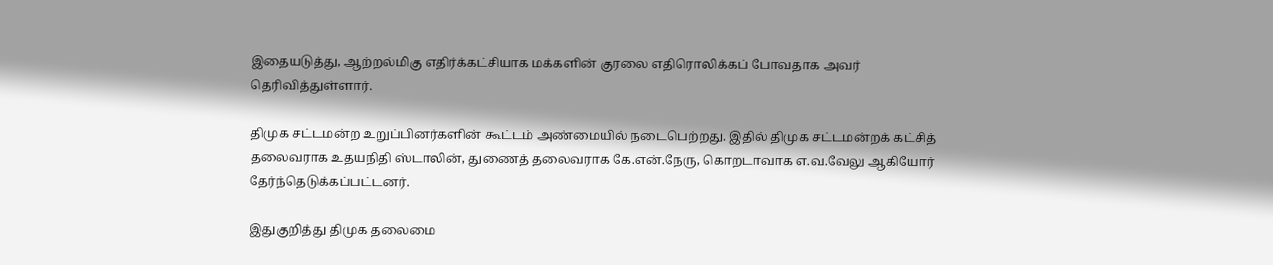இதையடுத்து, ஆற்றல்மிகு எதிர்க்கட்சியாக மக்களின் குரலை எதிரொலிக்கப் போவதாக அவர் தெரிவித்துள்ளார்.

திமுக சட்டமன்ற உறுப்பினர்களின் கூட்டம் அண்மையில் நடைபெற்றது. இதில் திமுக சட்டமன்றக் கட்சித் தலைவராக உதயநிதி ஸ்டாலின், துணைத் தலைவராக கே.என்.நேரு, கொறடாவாக எ.வ.வேலு ஆகியோர் தேர்ந்தெடுக்கப்பட்டனர்.

இதுகுறித்து திமுக தலைமை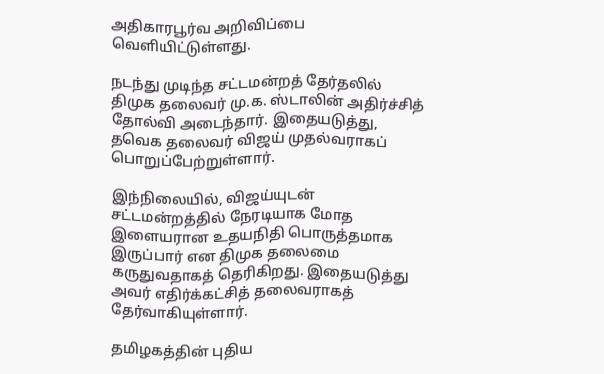அதிகாரபூர்வ அறிவிப்பை வெளியிட்டுள்ளது.

நடந்து முடிந்த சட்டமன்றத் தேர்தலில் திமுக தலைவர் மு.க. ஸ்டாலின் அதிர்ச்சித் தோல்வி அடைந்தார். இதையடுத்து, தவெக தலைவர் விஜய் முதல்வராகப் பொறுப்பேற்றுள்ளார்.

இந்நிலையில், விஜய்யுடன் சட்டமன்றத்தில் நேரடியாக மோத இளையரான உதயநிதி பொருத்தமாக இருப்பார் என திமுக தலைமை கருதுவதாகத் தெரிகிறது. இதையடுத்து அவர் எதிர்க்கட்சித் தலைவராகத் தேர்வாகியுள்ளார்.

தமிழகத்தின் புதிய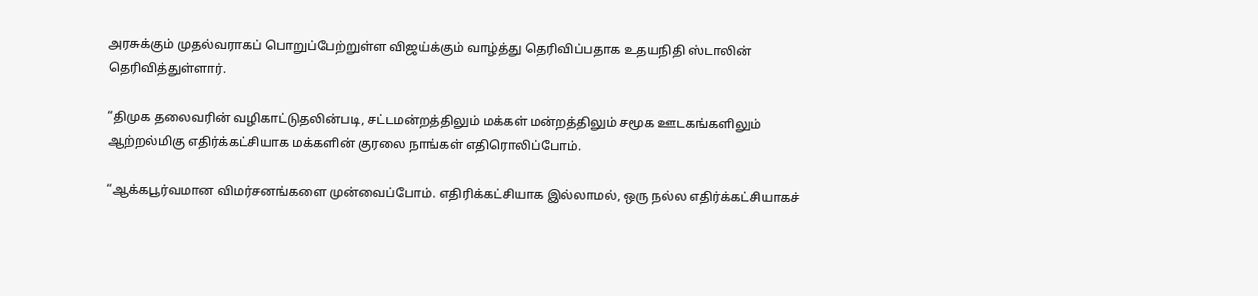அரசுக்கும் முதல்வராகப் பொறுப்பேற்றுள்ள விஜய்க்கும் வாழ்த்து தெரிவிப்பதாக உதயநிதி ஸ்டாலின் தெரிவித்துள்ளார்.

“திமுக தலைவரின் வழிகாட்டுதலின்படி, சட்டமன்றத்திலும் மக்கள் மன்றத்திலும் சமூக ஊடகங்களிலும் ஆற்றல்மிகு எதிர்க்கட்சியாக மக்களின் குரலை நாங்கள் எதிரொலிப்போம்.

“ஆக்கபூர்வமான விமர்சனங்களை முன்வைப்போம். எதிரிக்கட்சியாக இல்லாமல், ஒரு நல்ல எதிர்க்கட்சியாகச்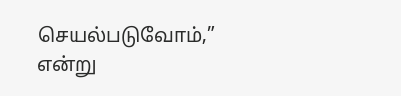செயல்படுவோம்,” என்று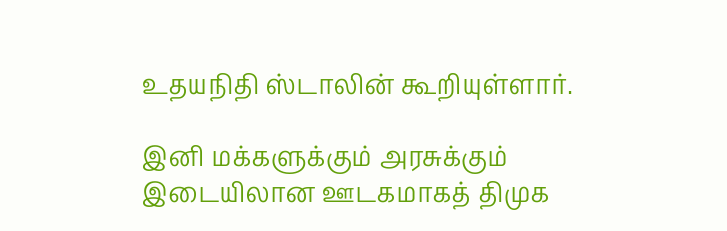உதயநிதி ஸ்டாலின் கூறியுள்ளார்.

இனி மக்களுக்கும் அரசுக்கும் இடையிலான ஊடகமாகத் திமுக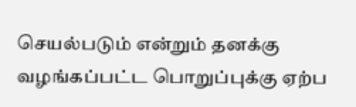செயல்படும் என்றும் தனக்கு வழங்கப்பட்ட பொறுப்புக்கு ஏற்ப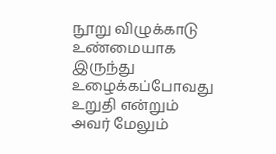நூறு விழுக்காடு உண்மையாக இருந்து உழைக்கப்போவது உறுதி என்றும் அவர் மேலும்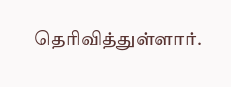தெரிவித்துள்ளார்.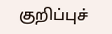குறிப்புச்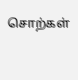சொற்கள்